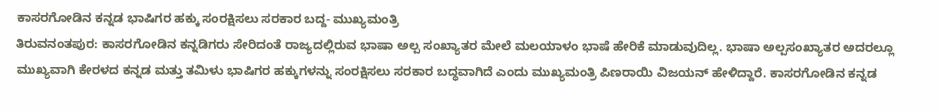ಕಾಸರಗೋಡಿನ ಕನ್ನಡ ಭಾಷಿಗರ ಹಕ್ಕು ಸಂರಕ್ಷಿಸಲು ಸರಕಾರ ಬದ್ದ- ಮುಖ್ಯಮಂತ್ರಿ
ತಿರುವನಂತಪುರ: ಕಾಸರಗೋಡಿನ ಕನ್ನಡಿಗರು ಸೇರಿದಂತೆ ರಾಜ್ಯದಲ್ಲಿರುವ ಭಾಷಾ ಅಲ್ಪ ಸಂಖ್ಯಾತರ ಮೇಲೆ ಮಲಯಾಳಂ ಭಾಷೆ ಹೇರಿಕೆ ಮಾಡುವುದಿಲ್ಲ. ಭಾಷಾ ಅಲ್ಪಸಂಖ್ಯಾತರ ಅದರಲ್ಲೂ ಮುಖ್ಯವಾಗಿ ಕೇರಳದ ಕನ್ನಡ ಮತ್ತು ತಮಿಳು ಭಾಷಿಗರ ಹಕ್ಕುಗಳನ್ನು ಸಂರಕ್ಷಿಸಲು ಸರಕಾರ ಬದ್ಧವಾಗಿದೆ ಎಂದು ಮುಖ್ಯಮಂತ್ರಿ ಪಿಣರಾಯಿ ವಿಜಯನ್ ಹೇಳಿದ್ದಾರೆ. ಕಾಸರಗೋಡಿನ ಕನ್ನಡ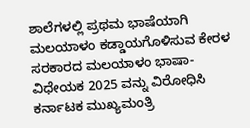ಶಾಲೆಗಳಲ್ಲಿ ಪ್ರಥಮ ಭಾಷೆಯಾಗಿ ಮಲಯಾಳಂ ಕಡ್ಡಾಯಗೊಳಿಸುವ ಕೇರಳ ಸರಕಾರದ ಮಲಯಾಳಂ ಭಾಷಾ- ವಿಧೇಯಕ 2025 ವನ್ನು ವಿರೋಧಿಸಿ ಕರ್ನಾಟಕ ಮುಖ್ಯಮಂತ್ರಿ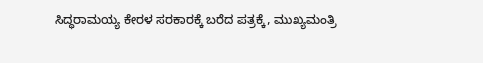ಸಿದ್ಧರಾಮಯ್ಯ ಕೇರಳ ಸರಕಾರಕ್ಕೆ ಬರೆದ ಪತ್ರಕ್ಕೆ, ಮುಖ್ಯಮಂತ್ರಿ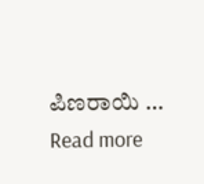ಪಿಣರಾಯಿ …
Read more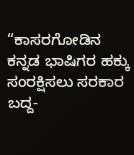“ಕಾಸರಗೋಡಿನ ಕನ್ನಡ ಭಾಷಿಗರ ಹಕ್ಕು ಸಂರಕ್ಷಿಸಲು ಸರಕಾರ ಬದ್ದ-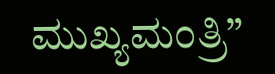ಮುಖ್ಯಮಂತ್ರಿ”